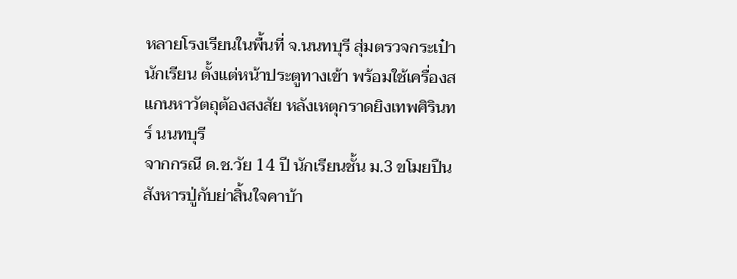หลายโรงเรียนในพื้นที่ จ.นนทบุรี สุ่มตรวจกระเป๋านักเรียน ตั้งแต่หน้าประตูทางเข้า พร้อมใช้เครื่องสแกนหาวัตถุต้องสงสัย หลังเหตุกราดยิงเทพศิรินทร์ นนทบุรี
จากกรณี ด.ช.วัย 14 ปี นักเรียนชั้น ม.3 ขโมยปืนสังหารปู่กับย่าสิ้นใจคาบ้า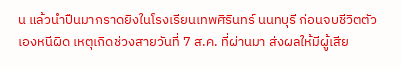น แล้วนำปืนมากราดยิงในโรงเรียนเทพศิรินทร์ นนทบุรี ก่อนจบชีวิตตัวเองหนีผิด เหตุเกิดช่วงสายวันที่ 7 ส.ค. ที่ผ่านมา ส่งผลให้มีผู้เสีย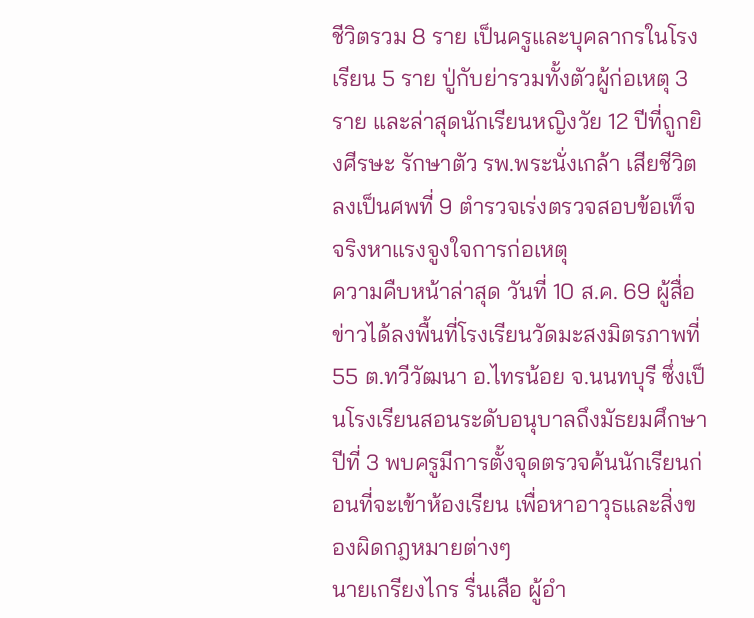ชีวิตรวม 8 ราย เป็นครูและบุคลากรในโรงเรียน 5 ราย ปู่กับย่ารวมทั้งตัวผู้ก่อเหตุ 3 ราย และล่าสุดนักเรียนหญิงวัย 12 ปีที่ถูกยิงศีรษะ รักษาตัว รพ.พระนั่งเกล้า เสียชีวิตลงเป็นศพที่ 9 ตำรวจเร่งตรวจสอบข้อเท็จจริงหาแรงจูงใจการก่อเหตุ
ความคืบหน้าล่าสุด วันที่ 10 ส.ค. 69 ผู้สื่อข่าวได้ลงพื้นที่โรงเรียนวัดมะสงมิตรภาพที่ 55 ต.ทวีวัฒนา อ.ไทรน้อย จ.นนทบุรี ซึ่งเป็นโรงเรียนสอนระดับอนุบาลถึงมัธยมศึกษาปีที่ 3 พบครูมีการตั้งจุดตรวจค้นนักเรียนก่อนที่จะเข้าห้องเรียน เพื่อหาอาวุธและสิ่งของผิดกฎหมายต่างๆ
นายเกรียงไกร รื่นเสือ ผู้อำ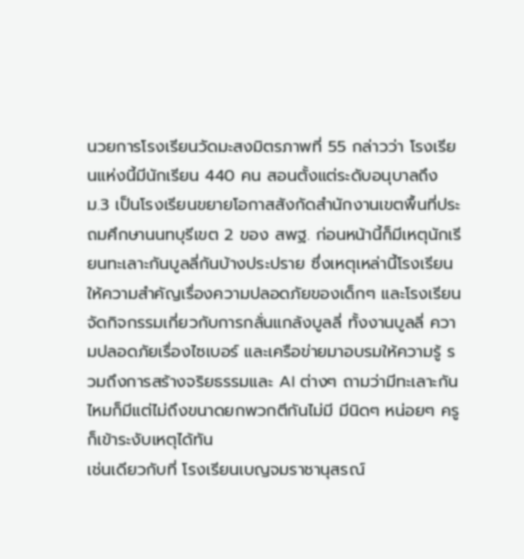นวยการโรงเรียนวัดมะสงมิตรภาพที่ 55 กล่าวว่า โรงเรียนแห่งนี้มีนักเรียน 440 คน สอนตั้งแต่ระดับอนุบาลถึง ม.3 เป็นโรงเรียนขยายโอกาสสังกัดสำนักงานเขตพื้นที่ประถมศึกษานนทบุรีเขต 2 ของ สพฐ. ก่อนหน้านี้ก็มีเหตุนักเรียนทะเลาะกันบูลลี่กันบ้างประปราย ซึ่งเหตุเหล่านี้โรงเรียนให้ความสำคัญเรื่องความปลอดภัยของเด็กๆ และโรงเรียนจัดกิจกรรมเกี่ยวกับการกลั่นแกล้งบูลลี่ ทั้งงานบูลลี่ ความปลอดภัยเรื่องไซเบอร์ และเครือข่ายมาอบรมให้ความรู้ รวมถึงการสร้างจริยธรรมและ AI ต่างๆ ถามว่ามีทะเลาะกันไหมก็มีแต่ไม่ถึงขนาดยกพวกตีกันไม่มี มีนิดๆ หน่อยๆ ครูก็เข้าระงับเหตุได้ทัน
เช่นเดียวกับที่ โรงเรียนเบญจมราชานุสรณ์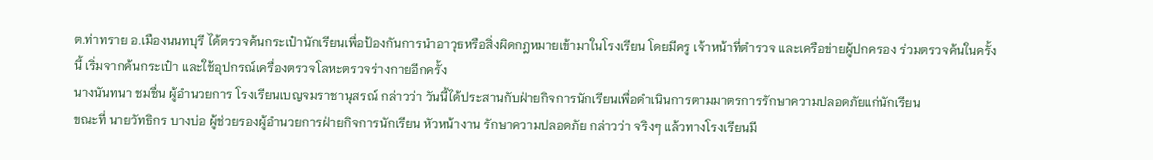ต.ท่าทราย อ.เมืองนนทบุรี ได้ตรวจค้นกระเป๋านักเรียนเพื่อป้องกันการนำอาวุธหรือสิ่งผิดกฎหมายเข้ามาในโรงเรียน โดยมีครู เจ้าหน้าที่ตำรวจ และเครือข่ายผู้ปกครอง ร่วมตรวจค้นในครั้งนี้ เริ่มจากค้นกระเป๋า และใช้อุปกรณ์เครื่องตรวจโลหะตรวจร่างกายอีกครั้ง
นางนันทนา ชมชื่น ผู้อำนวยการ โรงเรียนเบญจมราชานุสรณ์ กล่าวว่า วันนี้ได้ประสานกับฝ่ายกิจการนักเรียนเพื่อดำเนินการตามมาตรการรักษาความปลอดภัยแก่นักเรียน
ขณะที่ นายวัทธิกร บางบ่อ ผู้ช่วยรองผู้อำนวยการฝ่ายกิจการนักเรียน หัวหน้างาน รักษาความปลอดภัย กล่าวว่า จริงๆ แล้วทางโรงเรียนมี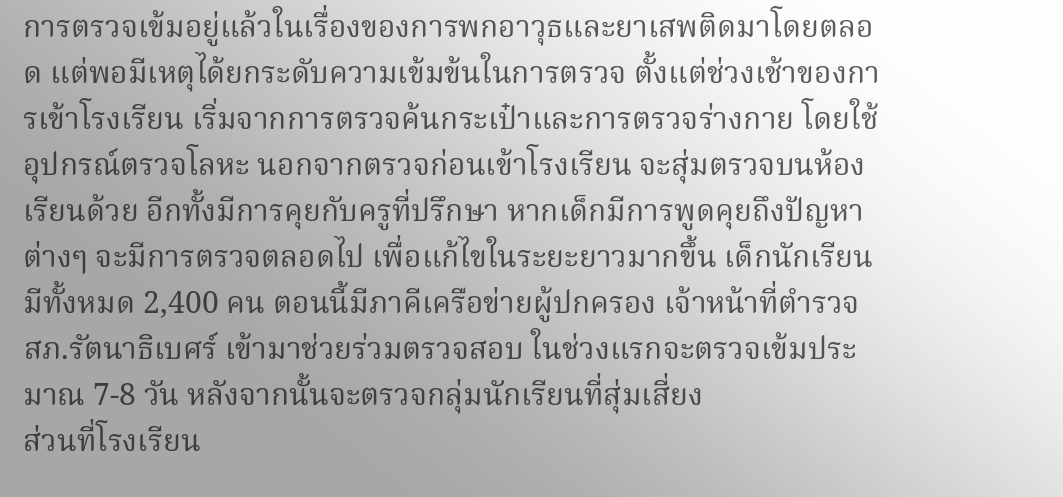การตรวจเข้มอยู่แล้วในเรื่องของการพกอาวุธและยาเสพติดมาโดยตลอด แต่พอมีเหตุได้ยกระดับความเข้มข้นในการตรวจ ตั้งแต่ช่วงเช้าของการเข้าโรงเรียน เริ่มจากการตรวจค้นกระเป๋าและการตรวจร่างกาย โดยใช้อุปกรณ์ตรวจโลหะ นอกจากตรวจก่อนเข้าโรงเรียน จะสุ่มตรวจบนห้องเรียนด้วย อีกทั้งมีการคุยกับครูที่ปรึกษา หากเด็กมีการพูดคุยถึงปัญหาต่างๆ จะมีการตรวจตลอดไป เพื่อแก้ไขในระยะยาวมากขึ้น เด็กนักเรียนมีทั้งหมด 2,400 คน ตอนนี้มีภาคีเครือข่ายผู้ปกครอง เจ้าหน้าที่ตำรวจ สภ.รัตนาธิเบศร์ เข้ามาช่วยร่วมตรวจสอบ ในช่วงแรกจะตรวจเข้มประมาณ 7-8 วัน หลังจากนั้นจะตรวจกลุ่มนักเรียนที่สุ่มเสี่ยง
ส่วนที่โรงเรียน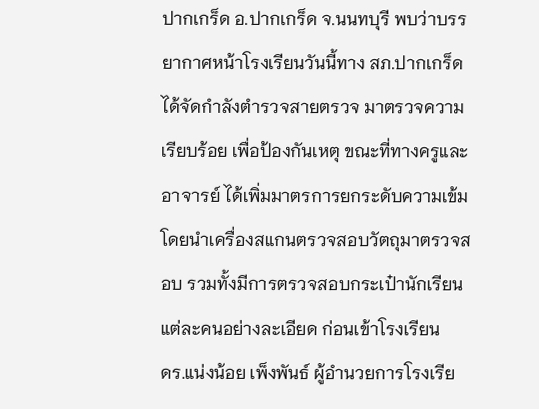ปากเกร็ด อ.ปากเกร็ด จ.นนทบุรี พบว่าบรรยากาศหน้าโรงเรียนวันนี้ทาง สภ.ปากเกร็ด ได้จัดกำลังตำรวจสายตรวจ มาตรวจความเรียบร้อย เพื่อป้องกันเหตุ ขณะที่ทางครูและอาจารย์ ได้เพิ่มมาตรการยกระดับความเข้ม โดยนำเครื่องสแกนตรวจสอบวัตถุมาตรวจสอบ รวมทั้งมีการตรวจสอบกระเป๋านักเรียนแต่ละคนอย่างละเอียด ก่อนเข้าโรงเรียน
ดร.แน่งน้อย เพ็งพันธ์ ผู้อำนวยการโรงเรีย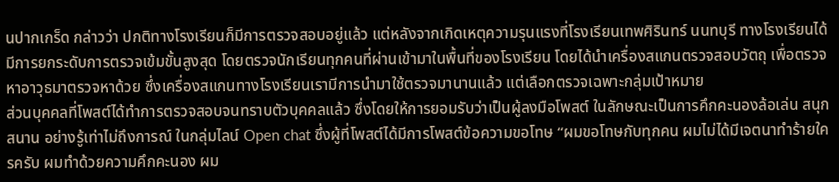นปากเกร็ด กล่าวว่า ปกติทางโรงเรียนก็มีการตรวจสอบอยู่แล้ว แต่หลังจากเกิดเหตุความรุนแรงที่โรงเรียนเทพศิรินทร์ นนทบุรี ทางโรงเรียนได้มีการยกระดับการตรวจเข้มขั้นสูงสุด โดยตรวจนักเรียนทุกคนที่ผ่านเข้ามาในพื้นที่ของโรงเรียน โดยได้นำเครื่องสแกนตรวจสอบวัตถุ เพื่อตรวจหาอาวุธมาตรวจหาด้วย ซึ่งเครื่องสแกนทางโรงเรียนเรามีการนำมาใช้ตรวจมานานแล้ว แต่เลือกตรวจเฉพาะกลุ่มเป้าหมาย
ส่วนบุคคลที่โพสต์ได้ทำการตรวจสอบจนทราบตัวบุคคลแล้ว ซึ่งโดยให้การยอมรับว่าเป็นผู้ลงมือโพสต์ ในลักษณะเป็นการคึกคะนองล้อเล่น สนุกสนาน อย่างรู้เท่าไม่ถึงการณ์ ในกลุ่มไลน์ Open chat ซึ่งผู้ที่โพสต์ได้มีการโพสต์ข้อความขอโทษ “ผมขอโทษกับทุกคน ผมไม่ได้มีเจตนาทำร้ายใครครับ ผมทำด้วยความคึกคะนอง ผม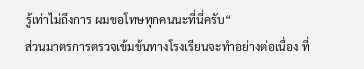รู้เท่าไม่ถึงการ ผมขอโทษทุกคนนะที่นี่ครับ“
ส่วนมาตรการตรวจเข้มข้นทางโรงเรียนจะทำอย่างต่อเนื่อง ที่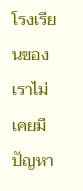โรงเรียนของเราไม่เคยมีปัญหา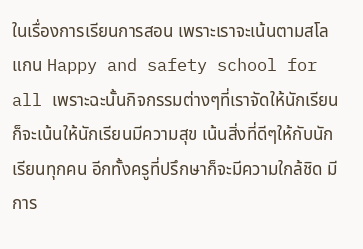ในเรื่องการเรียนการสอน เพราะเราจะเน้นตามสโลแกน Happy and safety school for all เพราะฉะนั้นกิจกรรมต่างๆที่เราจัดให้นักเรียนก็จะเน้นให้นักเรียนมีความสุข เน้นสิ่งที่ดีๆให้กับนักเรียนทุกคน อีกทั้งครูที่ปรึกษาก็จะมีความใกล้ชิด มีการ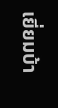เยี่ยมบ้า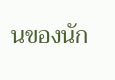นของนัก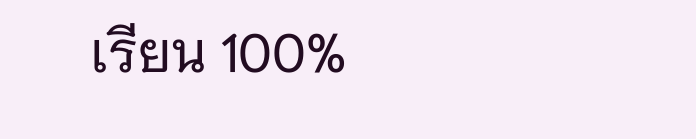เรียน 100%